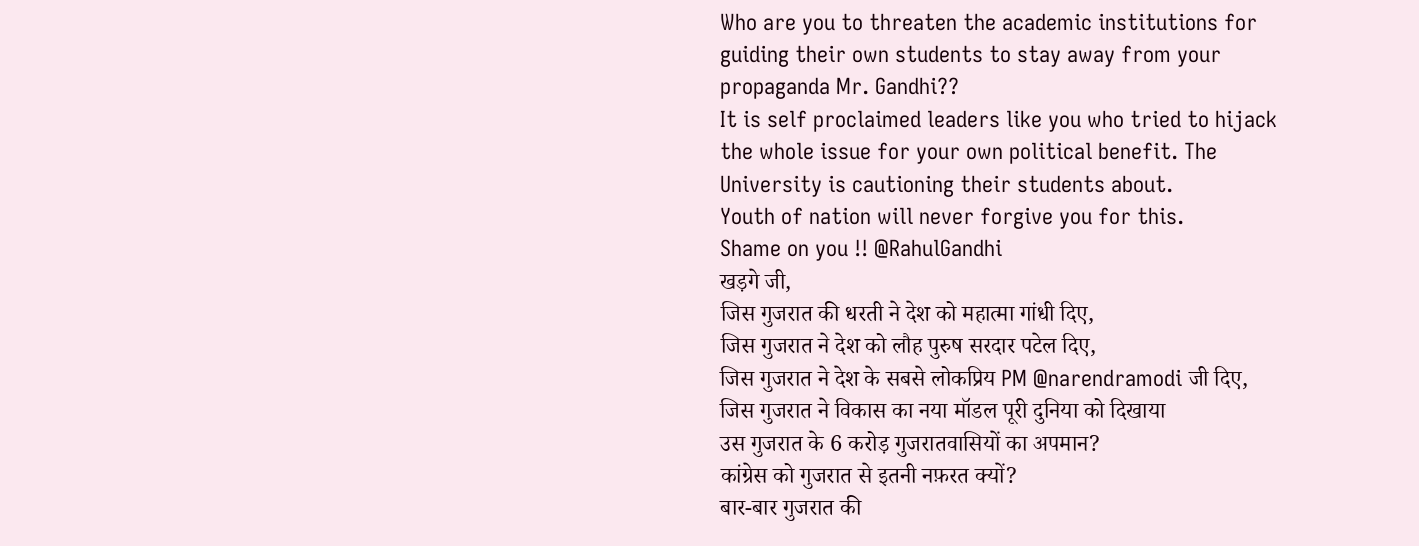Who are you to threaten the academic institutions for guiding their own students to stay away from your propaganda Mr. Gandhi??
It is self proclaimed leaders like you who tried to hijack the whole issue for your own political benefit. The University is cautioning their students about.
Youth of nation will never forgive you for this.
Shame on you !! @RahulGandhi
खड़गे जी,
जिस गुजरात की धरती ने देश को महात्मा गांधी दिए,
जिस गुजरात ने देश को लौह पुरुष सरदार पटेल दिए,
जिस गुजरात ने देश के सबसे लोकप्रिय PM @narendramodi जी दिए,
जिस गुजरात ने विकास का नया मॉडल पूरी दुनिया को दिखाया
उस गुजरात के 6 करोड़ गुजरातवासियों का अपमान?
कांग्रेस को गुजरात से इतनी नफ़रत क्यों?
बार-बार गुजरात की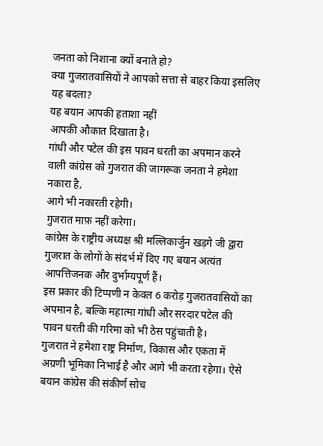जनता को निशाना क्यों बनाते हो?
क्या गुजरातवासियों ने आपको सत्ता से बाहर किया इसलिए यह बदला?
यह बयान आपकी हताशा नहीं
आपकी औकात दिखाता है।
गांधी और पटेल की इस पावन धरती का अपमान करने वाली कांग्रेस को गुजरात की जागरूक जनता ने हमेशा नकारा है,
आगे भी नकारती रहेगी।
गुजरात माफ़ नहीं करेगा।
कांग्रेस के राष्ट्रीय अध्यक्ष श्री मल्लिकार्जुन खड़गे जी द्वारा गुजरात के लोगों के संदर्भ में दिए गए बयान अत्यंत आपत्तिजनक और दुर्भाग्यपूर्ण हैं।
इस प्रकार की टिप्पणी न केवल 6 करोड़ गुजरातवासियों का अपमान है, बल्कि महात्मा गांधी और सरदार पटेल की पावन धरती की गरिमा को भी ठेस पहुंचाती है।
गुजरात ने हमेशा राष्ट्र निर्माण, विकास और एकता में अग्रणी भूमिका निभाई है और आगे भी करता रहेगा। ऐसे बयान कांग्रेस की संकीर्ण सोच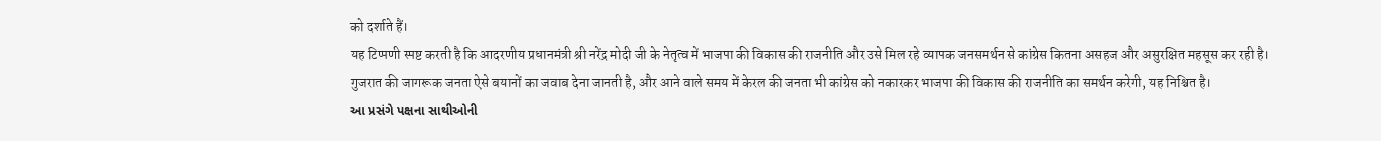को दर्शाते हैं।
यह टिप्पणी स्पष्ट करती है कि आदरणीय प्रधानमंत्री श्री नरेंद्र मोदी जी के नेतृत्व में भाजपा की विकास की राजनीति और उसे मिल रहे व्यापक जनसमर्थन से कांग्रेस कितना असहज और असुरक्षित महसूस कर रही है।
गुजरात की जागरूक जनता ऐसे बयानों का जवाब देना जानती है, और आने वाले समय में केरल की जनता भी कांग्रेस को नकारकर भाजपा की विकास की राजनीति का समर्थन करेगी, यह निश्चित है।
આ પ્રસંગે પક્ષના સાથીઓની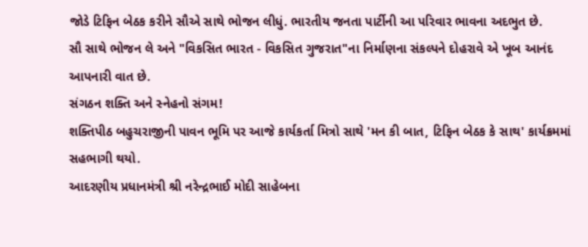જોડે ટિફિન બેઠક કરીને સૌએ સાથે ભોજન લીધું. ભારતીય જનતા પાર્ટીની આ પરિવાર ભાવના અદભુત છે.
સૌ સાથે ભોજન લે અને "વિકસિત ભારત - વિકસિત ગુજરાત"ના નિર્માણના સંકલ્પને દોહરાવે એ ખૂબ આનંદ આપનારી વાત છે.
સંગઠન શક્તિ અને સ્નેહનો સંગમ!
શક્તિપીઠ બહુચરાજીની પાવન ભૂમિ પર આજે કાર્યકર્તા મિત્રો સાથે 'મન કી બાત, ટિફિન બેઠક કે સાથ' કાર્યક્રમમાં સહભાગી થયો.
આદરણીય પ્રધાનમંત્રી શ્રી નરેન્દ્રભાઈ મોદી સાહેબના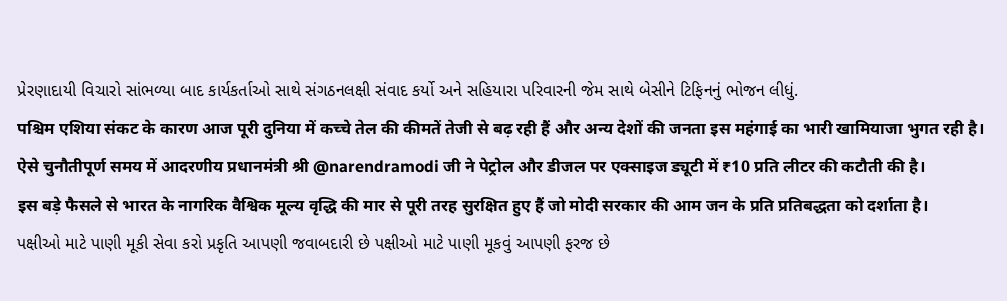પ્રેરણાદાયી વિચારો સાંભળ્યા બાદ કાર્યકર્તાઓ સાથે સંગઠનલક્ષી સંવાદ કર્યો અને સહિયારા પરિવારની જેમ સાથે બેસીને ટિફિનનું ભોજન લીધું.
पश्चिम एशिया संकट के कारण आज पूरी दुनिया में कच्चे तेल की कीमतें तेजी से बढ़ रही हैं और अन्य देशों की जनता इस महंगाई का भारी खामियाजा भुगत रही है।
ऐसे चुनौतीपूर्ण समय में आदरणीय प्रधानमंत्री श्री @narendramodi जी ने पेट्रोल और डीजल पर एक्साइज ड्यूटी में ₹10 प्रति लीटर की कटौती की है।
इस बड़े फैसले से भारत के नागरिक वैश्विक मूल्य वृद्धि की मार से पूरी तरह सुरक्षित हुए हैं जो मोदी सरकार की आम जन के प्रति प्रतिबद्धता को दर्शाता है।
પક્ષીઓ માટે પાણી મૂકી સેવા કરો પ્રકૃતિ આપણી જવાબદારી છે પક્ષીઓ માટે પાણી મૂકવું આપણી ફરજ છે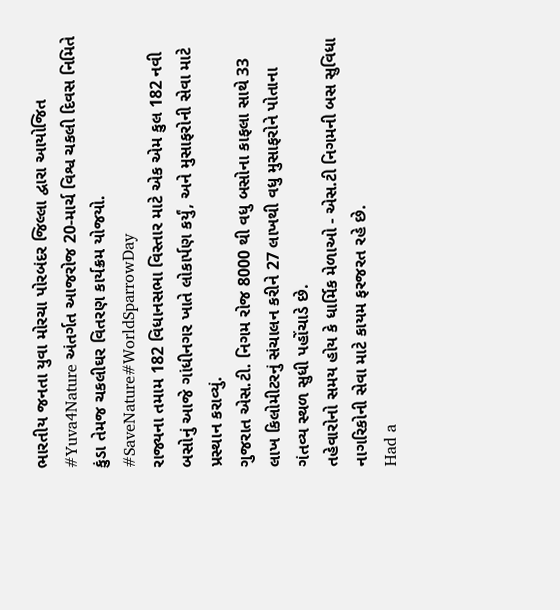ભારતીય જનતા યુવા મોરચા પોરબંદર જિલ્લા દ્વારા આયોજિત #Yuva4Nature અંતર્ગત આજરોજ 20-માર્ચ વિશ્વ ચકલી દિવસ નિમિતે કુંડા તેમજ ચકલીઘર વિતરણ કાર્યક્રમ યોજયો.
#SaveNature#WorldSparrowDay
રાજ્યના તમામ 182 વિધાનસભા વિસ્તાર માટે એક એમ કુલ 182 નવી બસોનું આજે ગાંધીનગર ખાતે લોકાર્પણ કર્યું, અને મુસાફરોની સેવા માટે પ્રસ્થાન કરાવ્યું.
ગુજરાત એસ.ટી. નિગમ રોજ 8000 થી વધુ બસોના કાફલા સાથે 33 લાખ કિલોમીટરનું સંચાલન કરીને 27 લાખથી વધુ મુસાફરોને પોતાના ગંતવ્ય સ્થળ સુધી પહોંચાડે છે.
તહેવારોનો સમય હોય કે ધાર્મિક મેળાઓ - એસ.ટી નિગમની બસ સુવિધા નાગરિકોની સેવા માટે કાયમ ફરજરત રહે છે.
Had a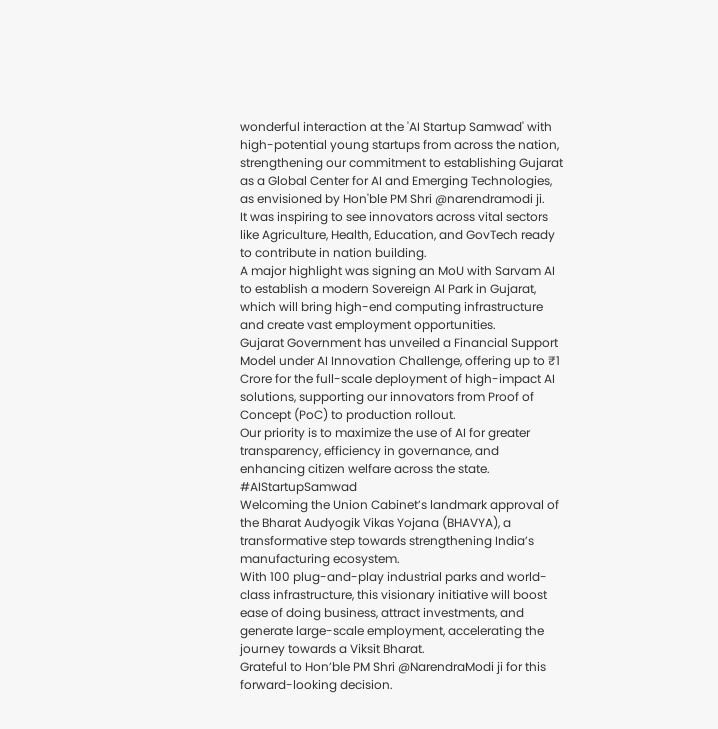wonderful interaction at the 'AI Startup Samwad' with high-potential young startups from across the nation, strengthening our commitment to establishing Gujarat as a Global Center for AI and Emerging Technologies, as envisioned by Hon'ble PM Shri @narendramodi ji.
It was inspiring to see innovators across vital sectors like Agriculture, Health, Education, and GovTech ready to contribute in nation building.
A major highlight was signing an MoU with Sarvam AI to establish a modern Sovereign AI Park in Gujarat, which will bring high-end computing infrastructure and create vast employment opportunities.
Gujarat Government has unveiled a Financial Support Model under AI Innovation Challenge, offering up to ₹1 Crore for the full-scale deployment of high-impact AI solutions, supporting our innovators from Proof of Concept (PoC) to production rollout.
Our priority is to maximize the use of AI for greater transparency, efficiency in governance, and enhancing citizen welfare across the state.
#AIStartupSamwad
Welcoming the Union Cabinet’s landmark approval of the Bharat Audyogik Vikas Yojana (BHAVYA), a transformative step towards strengthening India’s manufacturing ecosystem.
With 100 plug-and-play industrial parks and world-class infrastructure, this visionary initiative will boost ease of doing business, attract investments, and generate large-scale employment, accelerating the journey towards a Viksit Bharat.
Grateful to Hon’ble PM Shri @NarendraModi ji for this forward-looking decision.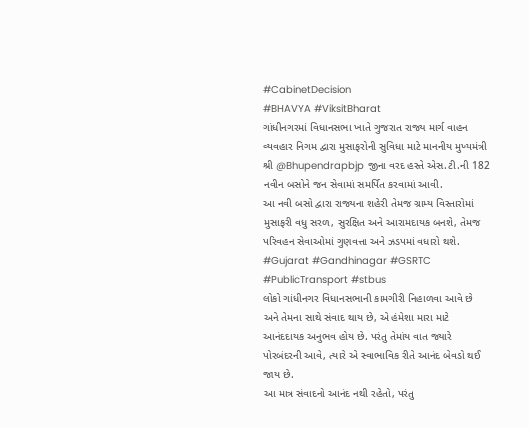#CabinetDecision
#BHAVYA #ViksitBharat
ગાંધીનગરમાં વિધાનસભા ખાતે ગુજરાત રાજ્ય માર્ગ વાહન વ્યવહાર નિગમ દ્વારા મુસાફરોની સુવિધા માટે માનનીય મુખ્યમંત્રી શ્રી @Bhupendrapbjp જીના વરદ હસ્તે એસ.ટી.ની 182 નવીન બસોને જન સેવામાં સમર્પિત કરવામાં આવી.
આ નવી બસો દ્વારા રાજ્યના શહેરી તેમજ ગ્રામ્ય વિસ્તારોમાં મુસાફરી વધુ સરળ, સુરક્ષિત અને આરામદાયક બનશે, તેમજ પરિવહન સેવાઓમાં ગુણવત્તા અને ઝડપમાં વધારો થશે.
#Gujarat #Gandhinagar #GSRTC #PublicTransport #stbus
લોકો ગાંધીનગર વિધાનસભાની કામગીરી નિહાળવા આવે છે અને તેમના સાથે સંવાદ થાય છે, એ હંમેશા મારા માટે આનંદદાયક અનુભવ હોય છે. પરંતુ તેમાંય વાત જ્યારે પોરબંદરની આવે, ત્યારે એ સ્વાભાવિક રીતે આનંદ બેવડો થઈ જાય છે.
આ માત્ર સંવાદનો આનંદ નથી રહેતો, પરંતુ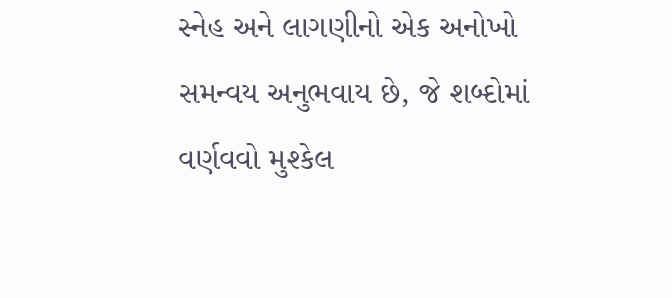સ્નેહ અને લાગણીનો એક અનોખો સમન્વય અનુભવાય છે, જે શબ્દોમાં વર્ણવવો મુશ્કેલ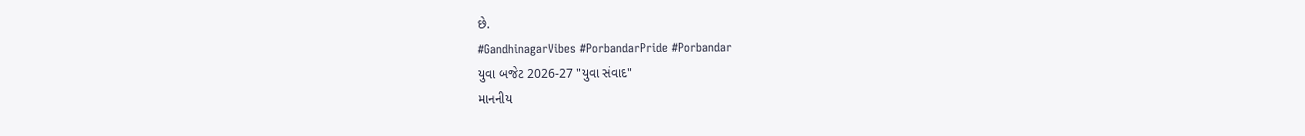છે.
#GandhinagarVibes #PorbandarPride #Porbandar
યુવા બજેટ 2026-27 "યુવા સંવાદ"
માનનીય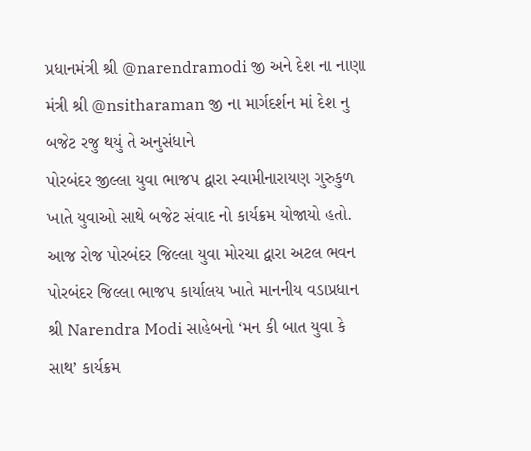પ્રધાનમંત્રી શ્રી @narendramodi જી અને દેશ ના નાણા મંત્રી શ્રી @nsitharaman જી ના માર્ગદર્શન માં દેશ નુ બજેટ રજુ થયું તે અનુસંધાને
પોરબંદર જીલ્લા યુવા ભાજપ દ્વારા સ્વામીનારાયણ ગુરુકુળ ખાતે યુવાઓ સાથે બજેટ સંવાદ નો કાર્યક્રમ યોજાયો હતો.
આજ રોજ પોરબંદર જિલ્લા યુવા મોરચા દ્વારા અટલ ભવન પોરબંદર જિલ્લા ભાજપ કાર્યાલય ખાતે માનનીય વડાપ્રધાન શ્રી Narendra Modi સાહેબનો ‘મન કી બાત યુવા કે સાથ’ કાર્યક્રમ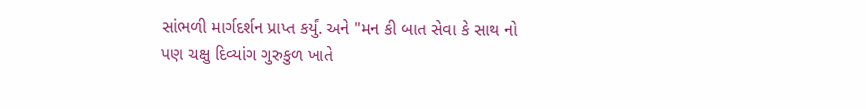સાંભળી માર્ગદર્શન પ્રાપ્ત કર્યું. અને "મન કી બાત સેવા કે સાથ નો પણ ચક્ષુ દિવ્યાંગ ગુરુકુળ ખાતે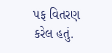પફ વિતરણ કરેલ હતું.